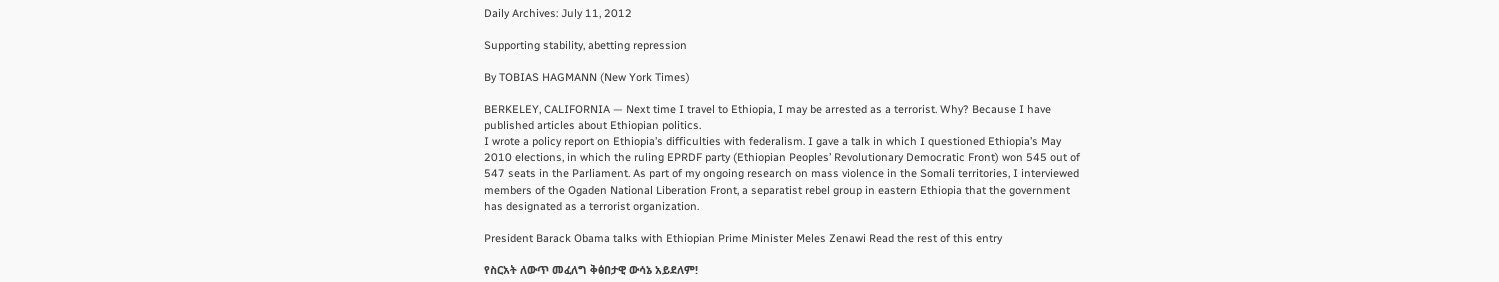Daily Archives: July 11, 2012

Supporting stability, abetting repression

By TOBIAS HAGMANN (New York Times)

BERKELEY, CALIFORNIA — Next time I travel to Ethiopia, I may be arrested as a terrorist. Why? Because I have published articles about Ethiopian politics.
I wrote a policy report on Ethiopia’s difficulties with federalism. I gave a talk in which I questioned Ethiopia’s May 2010 elections, in which the ruling EPRDF party (Ethiopian Peoples’ Revolutionary Democratic Front) won 545 out of 547 seats in the Parliament. As part of my ongoing research on mass violence in the Somali territories, I interviewed members of the Ogaden National Liberation Front, a separatist rebel group in eastern Ethiopia that the government has designated as a terrorist organization.

President Barack Obama talks with Ethiopian Prime Minister Meles Zenawi Read the rest of this entry

የስርአት ለውጥ መፈለግ ቅፅበታዊ ውሳኔ አይደለም!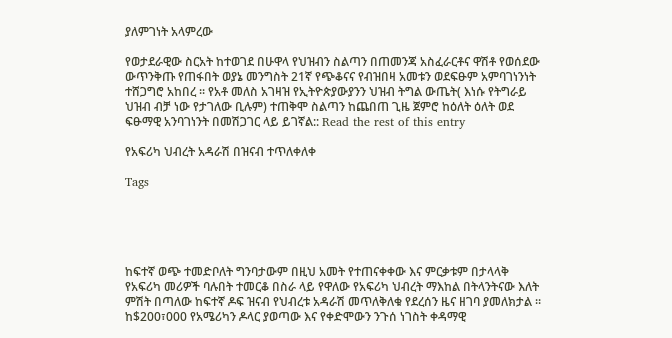ያለምገነት አላምረው

የወታደራዊው ስርአት ከተወገደ በሁዋላ የህዝብን ስልጣን በጠመንጃ አስፈራርቶና ዋሽቶ የወሰደው ውጥንቅጡ የጠፋበት ወያኔ መንግስት 21ኛ የጭቆናና የብዝበዛ አመቱን ወደፍፁም አምባገነንነት ተሸጋግሮ አከበረ ፡፡ የአቶ መለስ አገዛዝ የኢትዮጵያውያንን ህዝብ ትግል ውጤት( እነሱ የትግራይ ህዝብ ብቻ ነው የታገለው ቢሉም) ተጠቅሞ ስልጣን ከጨበጠ ጊዜ ጀምሮ ከዕለት ዕለት ወደ ፍፁማዊ አንባገነንት በመሽጋገር ላይ ይገኛል:: Read the rest of this entry

የአፍሪካ ህብረት አዳራሽ በዝናብ ተጥለቀለቀ

Tags





ከፍተኛ ወጭ ተመድቦለት ግንባታውም በዚህ አመት የተጠናቀቀው እና ምርቃቱም በታላላቅ የአፍሪካ መሪዎች ባሉበት ተመርቆ በስራ ላይ የዋለው የአፍሪካ ህብረት ማእከል በትላንትናው እለት ምሽት በጣለው ከፍተኛ ዶፍ ዝናብ የህብረቱ አዳራሽ መጥለቅለቁ የደረሰን ዜና ዘገባ ያመለክታል ። ከ$200፣000 የአሜሪካን ዶላር ያወጣው እና የቀድሞውን ንጉሰ ነገስት ቀዳማዊ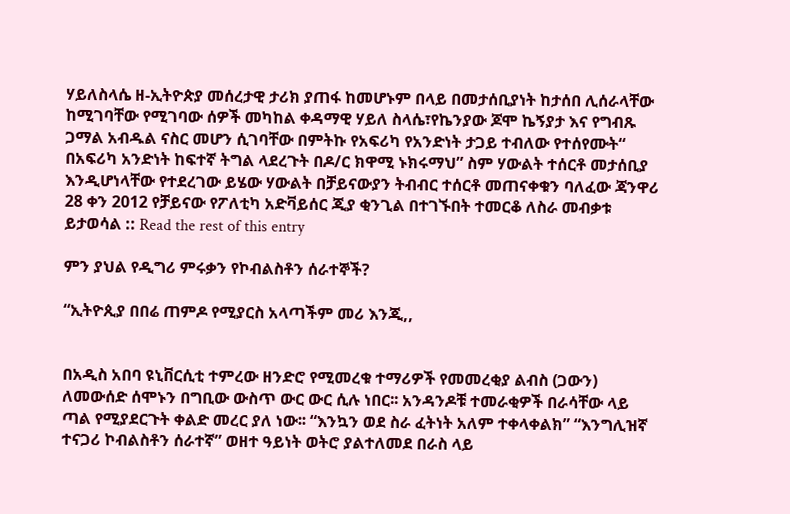ሃይለስላሴ ዘ-ኢትዮጵያ መሰረታዊ ታሪክ ያጠፋ ከመሆኑም በላይ በመታሰቢያነት ከታሰበ ሊሰራላቸው ከሚገባቸው የሚገባው ሰዎች መካከል ቀዳማዊ ሃይለ ስላሴ፣የኬንያው ጆሞ ኬኝያታ እና የግብጹ ጋማል አብዱል ናስር መሆን ሲገባቸው በምትኩ የአፍሪካ የአንድነት ታጋይ ተብለው የተሰየሙት“ በአፍሪካ አንድነት ከፍተኛ ትግል ላደረጉት በዶ/ር ክዋሚ ኑክሩማህ” ስም ሃውልት ተሰርቶ መታሰቢያ እንዲሆነላቸው የተደረገው ይሄው ሃውልት በቻይናውያን ትብብር ተሰርቶ መጠናቀቁን ባለፈው ጃንዋሪ 28 ቀን 2012 የቻይናው የፖለቲካ አድቫይሰር ጂያ ቂንጊል በተገኙበት ተመርቆ ለስራ መብቃቱ ይታወሳል :: Read the rest of this entry

ምን ያህል የዲግሪ ምሩቃን የኮብልስቶን ሰራተኞች?

“ኢትዮጲያ በበሬ ጠምዶ የሚያርስ አላጣችም መሪ እንጂ,,


በአዲስ አበባ ዩኒቨርሲቲ ተምረው ዘንድሮ የሚመረቁ ተማሪዎች የመመረቂያ ልብስ (ጋውን) ለመውሰድ ሰሞኑን በግቢው ውስጥ ውር ውር ሲሉ ነበር፡፡ አንዳንዶቹ ተመራቂዎች በራሳቸው ላይ ጣል የሚያደርጉት ቀልድ መረር ያለ ነው፡፡ “እንኳን ወደ ስራ ፈትነት አለም ተቀላቀልክ” “እንግሊዝኛ ተናጋሪ ኮብልስቶን ሰራተኛ” ወዘተ ዓይነት ወትሮ ያልተለመደ በራስ ላይ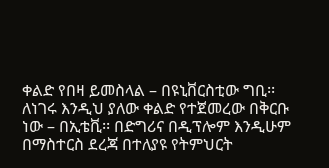ቀልድ የበዛ ይመስላል – በዩኒቨርስቲው ግቢ፡፡ ለነገሩ እንዲህ ያለው ቀልድ የተጀመረው በቅርቡ ነው – በኢቴቪ፡፡ በድግሪና በዲፕሎም እንዲሁም በማስተርስ ደረጃ በተለያዩ የትምህርት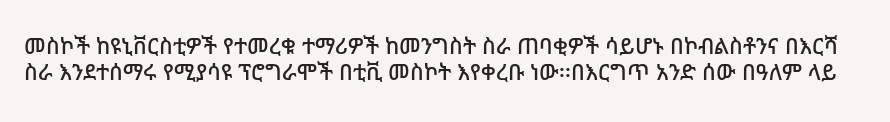መስኮች ከዩኒቨርስቲዎች የተመረቁ ተማሪዎች ከመንግስት ስራ ጠባቂዎች ሳይሆኑ በኮብልስቶንና በእርሻ ስራ እንደተሰማሩ የሚያሳዩ ፕሮግራሞች በቲቪ መስኮት እየቀረቡ ነው፡፡በእርግጥ አንድ ሰው በዓለም ላይ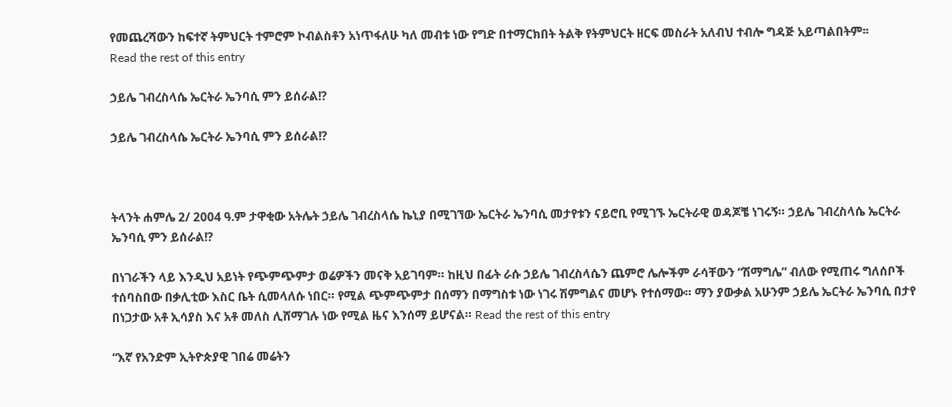የመጨረሻውን ከፍተኛ ትምህርት ተምሮም ኮብልስቶን አነጥፋለሁ ካለ መብቱ ነው የግድ በተማርክበት ትልቅ የትምህርት ዘርፍ መስራት አለብህ ተብሎ ግዳጅ አይጣልበትም፡፡
Read the rest of this entry

ኃይሌ ገብረስላሴ ኤርትራ ኤንባሲ ምን ይሰራል!?

ኃይሌ ገብረስላሴ ኤርትራ ኤንባሲ ምን ይሰራል!?



ትላንት ሐምሌ 2/ 2004 ዓ.ም ታዋቂው አትሌት ኃይሌ ገብረስላሴ ኬኒያ በሚገኘው ኤርትራ ኤንባሲ መታየቱን ናይሮቢ የሚገኙ ኤርትራዊ ወዳጆቼ ነገሩኝ። ኃይሌ ገብረስላሴ ኤርትራ ኤንባሲ ምን ይሰራል!?

በነገራችን ላይ እንዲህ አይነት የጭምጭምታ ወሬዎችን መናቅ አይገባም። ከዚህ በፊት ራሱ ኃይሌ ገብረስላሴን ጨምሮ ሌሎችም ራሳቸውን “ሽማግሌ” ብለው የሚጠሩ ግለሰቦች ተሰባስበው በቃሊቲው እስር ቤት ሲመላለሱ ነበር። የሚል ጭምጭምታ በሰማን በማግስቱ ነው ነገሩ ሽምግልና መሆኑ የተሰማው። ማን ያውቃል አሁንም ኃይሌ ኤርትራ ኤንባሲ በታየ በነጋታው አቶ ኢሳያስ እና አቶ መለስ ሊሸማገሉ ነው የሚል ዜና እንሰማ ይሆናል። Read the rest of this entry

“እኛ የአንድም ኢትዮጵያዊ ገበሬ መሬትን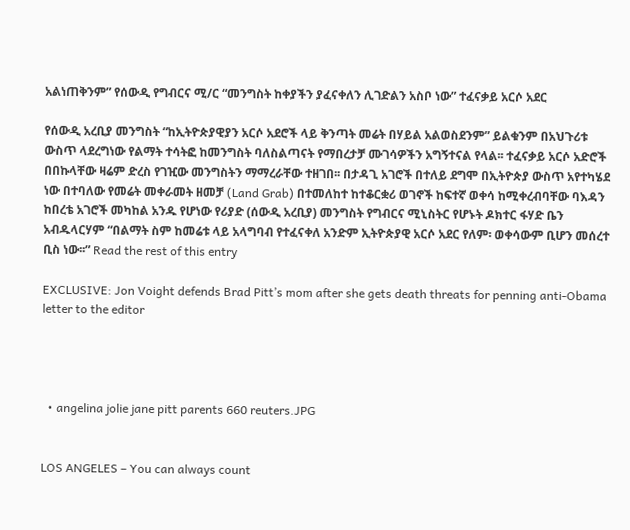አልነጠቅንም” የሰውዲ የግብርና ሚ/ር “መንግስት ከቀያችን ያፈናቀለን ሊገድልን አስቦ ነው” ተፈናቃይ አርሶ አደር

የሰውዲ አረቢያ መንግስት “ከኢትዮጵያዊያን አርሶ አደሮች ላይ ቅንጣት መሬት በሃይል አልወስደንም” ይልቁንም በአህጉሪቱ ውስጥ ላደረግነው የልማት ተሳትፎ ከመንግስት ባለስልጣናት የማበረታቻ ሙገሳዎችን አግኝተናል የላል፡፡ ተፈናቃይ አርሶ አድሮች በበኩላቸው ዛሬም ድረስ የገዢው መንግስትን ማማረራቸው ተዘገበ፡፡ በታዳጊ አገሮች በተለይ ደግሞ በኢትዮጵያ ውስጥ አየተካሄደ ነው በተባለው የመሬት መቀራመት ዘመቻ (Land Grab) በተመለከተ ከተቆርቋሪ ወገኖች ከፍተኛ ወቀሳ ከሚቀረብባቸው ባእዳን ከበረቴ አገሮች መካከል አንዱ የሆነው የሪያድ (ሰውዲ አረቢያ) መንግስት የግብርና ሚኒስትር የሆኑት ዶክተር ፋሃድ ቤን አብዱላርሃም “በልማት ስም ከመሬቱ ላይ አላግባብ የተፈናቀለ አንድም ኢትዮጵያዊ አርሶ አደር የለም፡ ወቀሳውም ቢሆን መሰረተ ቢስ ነው፡፡” Read the rest of this entry

EXCLUSIVE: Jon Voight defends Brad Pitt’s mom after she gets death threats for penning anti-Obama letter to the editor




  • angelina jolie jane pitt parents 660 reuters.JPG


LOS ANGELES – You can always count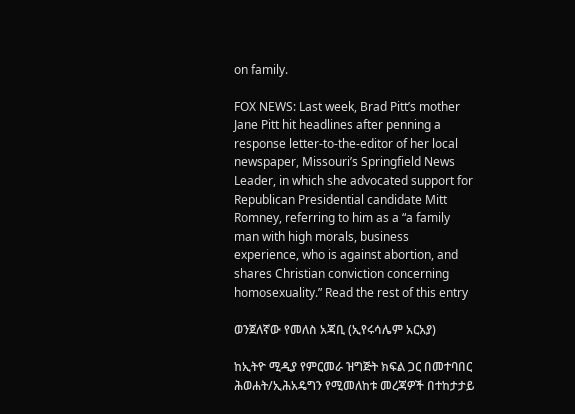on family.

FOX NEWS: Last week, Brad Pitt’s mother Jane Pitt hit headlines after penning a response letter-to-the-editor of her local newspaper, Missouri’s Springfield News Leader, in which she advocated support for Republican Presidential candidate Mitt Romney, referring to him as a “a family man with high morals, business experience, who is against abortion, and shares Christian conviction concerning homosexuality.” Read the rest of this entry

ወንጀለኛው የመለስ አጃቢ (ኢየሩሳሌም አርአያ)

ከኢትዮ ሚዲያ የምርመራ ዝግጅት ክፍል ጋር በመተባበር ሕወሐት/ኢሕአዴግን የሚመለከቱ መረጃዎች በተከታታይ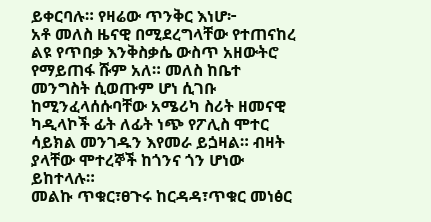ይቀርባሉ። የዛሬው ጥንቅር እነሆ፦
አቶ መለስ ዜናዊ በሚደረግላቸው የተጠናከረ ልዩ የጥበቃ እንቅስቃሴ ውስጥ አዘውትሮ የማይጠፋ ሹም አለ። መለስ ከቤተ መንግስት ሲወጡም ሆነ ሲገቡ ከሚንፈላሰሱባቸው አሜሪካ ስሪት ዘመናዊ ካዲላኮች ፊት ለፊት ነጭ የፖሊስ ሞተር ሳይክል መንገዱን እየመራ ይጏዛል። ብዛት ያላቸው ሞተረኞች ከጎንና ጎን ሆነው ይከተላሉ።
መልኩ ጥቁር፣ፀጉሩ ከርዳዳ፣ጥቁር መነፅር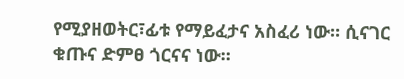የሚያዘወትር፣ፊቱ የማይፈታና አስፈሪ ነው። ሲናገር ቁጡና ድምፀ ጎርናና ነው።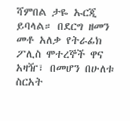ሻምበል ታዬ ኡርጂ ይባላል። በደርግ ዘመን መቶ አለቃ የትራፊክ ፖሊስ ሞተረኞች ዋና አዛዥ፣ በመሆን በሁለቱ ስርአት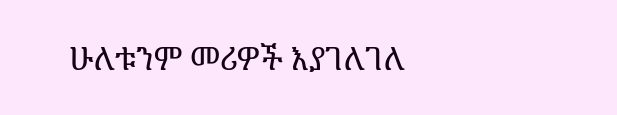ሁለቱንም መሪዎች እያገለገለ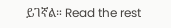ይገኛል። Read the rest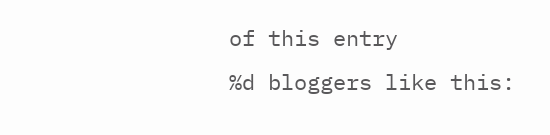of this entry
%d bloggers like this: